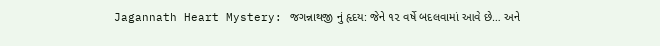Jagannath Heart Mystery: જગન્નાથજી નું હૃદય: જેને ૧૨ વર્ષે બદલવામાં આવે છે… અને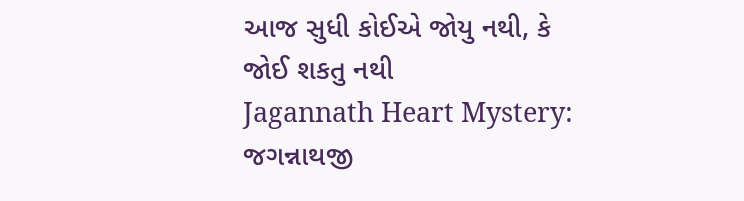આજ સુધી કોઈએ જોયુ નથી, કે જોઈ શકતુ નથી
Jagannath Heart Mystery: જગન્નાથજી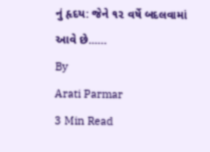નું હૃદય: જેને ૧૨ વર્ષે બદલવામાં આવે છે...…
By
Arati Parmar
3 Min Read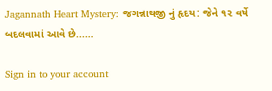Jagannath Heart Mystery: જગન્નાથજી નું હૃદય: જેને ૧૨ વર્ષે બદલવામાં આવે છે...…

Sign in to your account